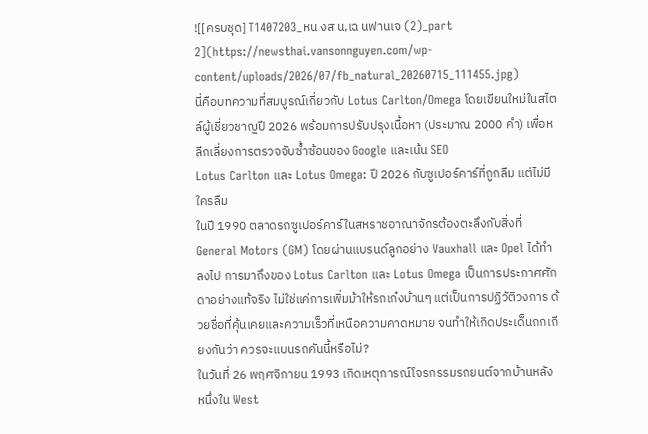![[ครบชุด] T1407203_หน งส น,เฉ นฟานเจ (2)_part 2](https://newsthai.vansonnguyen.com/wp-content/uploads/2026/07/fb_natural_20260715_111455.jpg)
นี่คือบทความที่สมบูรณ์เกี่ยวกับ Lotus Carlton/Omega โดยเขียนใหม่ในสไตล์ผู้เชี่ยวชาญปี 2026 พร้อมการปรับปรุงเนื้อหา (ประมาณ 2000 คำ) เพื่อหลีกเลี่ยงการตรวจจับซ้ำซ้อนของ Google และเน้น SEO
Lotus Carlton และ Lotus Omega: ปี 2026 กับซูเปอร์คาร์ที่ถูกลืม แต่ไม่มีใครลืม
ในปี 1990 ตลาดรถซูเปอร์คาร์ในสหราชอาณาจักรต้องตะลึงกับสิ่งที่ General Motors (GM) โดยผ่านแบรนด์ลูกอย่าง Vauxhall และ Opel ได้ทำลงไป การมาถึงของ Lotus Carlton และ Lotus Omega เป็นการประกาศศักดาอย่างแท้จริง ไม่ใช่แค่การเพิ่มม้าให้รถเก๋งบ้านๆ แต่เป็นการปฏิวัติวงการ ด้วยชื่อที่คุ้นเคยและความเร็วที่เหนือความคาดหมาย จนทำให้เกิดประเด็นถกเถียงกันว่า ควรจะแบนรถคันนี้หรือไม่?
ในวันที่ 26 พฤศจิกายน 1993 เกิดเหตุการณ์โจรกรรมรถยนต์จากบ้านหลังหนึ่งใน West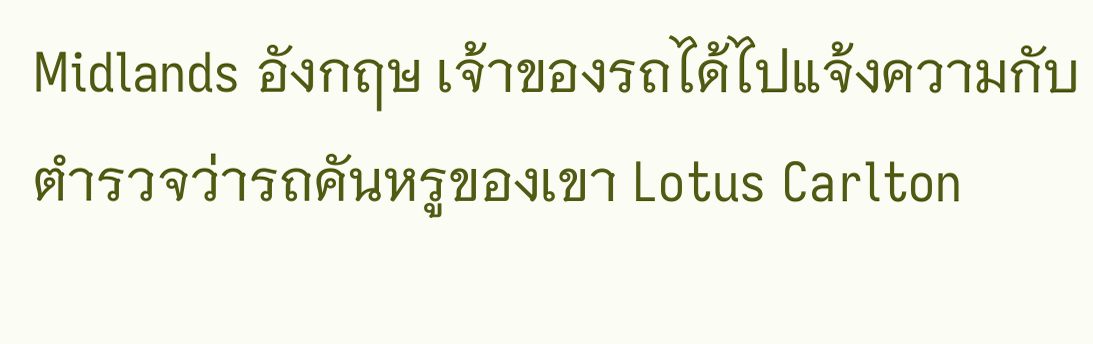Midlands อังกฤษ เจ้าของรถได้ไปแจ้งความกับตำรวจว่ารถคันหรูของเขา Lotus Carlton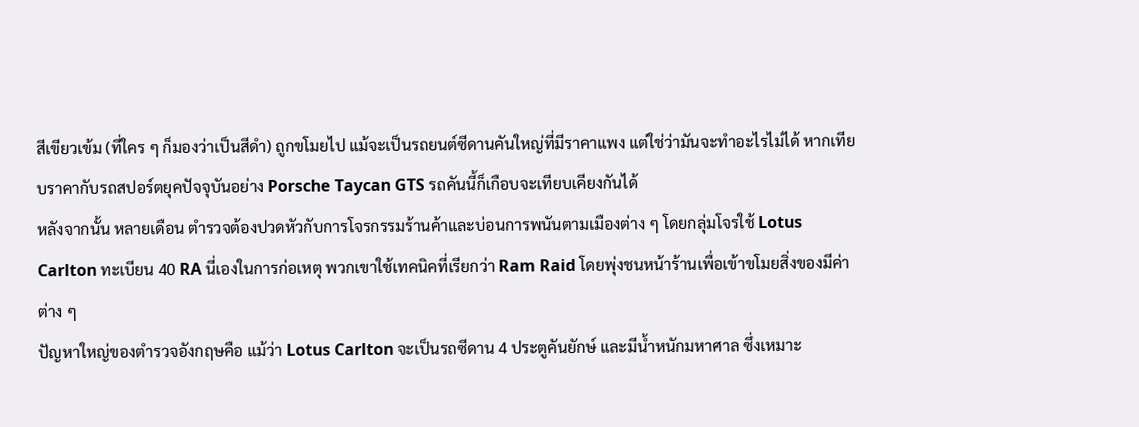สีเขียวเข้ม (ที่ใคร ๆ ก็มองว่าเป็นสีดำ) ถูกขโมยไป แม้จะเป็นรถยนต์ซีดานคันใหญ่ที่มีราคาแพง แต่ใช่ว่ามันจะทำอะไรไม่ได้ หากเทียบราคากับรถสปอร์ตยุคปัจจุบันอย่าง Porsche Taycan GTS รถคันนี้ก็เกือบจะเทียบเคียงกันได้
หลังจากนั้น หลายเดือน ตำรวจต้องปวดหัวกับการโจรกรรมร้านค้าและบ่อนการพนันตามเมืองต่าง ๆ โดยกลุ่มโจรใช้ Lotus Carlton ทะเบียน 40 RA นี่เองในการก่อเหตุ พวกเขาใช้เทคนิคที่เรียกว่า Ram Raid โดยพุ่งชนหน้าร้านเพื่อเข้าขโมยสิ่งของมีค่าต่าง ๆ
ปัญหาใหญ่ของตำรวจอังกฤษคือ แม้ว่า Lotus Carlton จะเป็นรถซีดาน 4 ประตูคันยักษ์ และมีน้ำหนักมหาศาล ซึ่งเหมาะ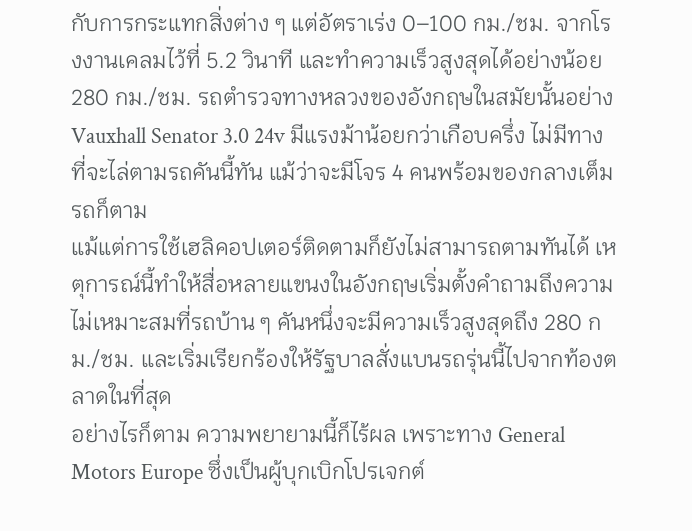กับการกระแทกสิ่งต่าง ๆ แต่อัตราเร่ง 0–100 กม./ชม. จากโรงงานเคลมไว้ที่ 5.2 วินาที และทำความเร็วสูงสุดได้อย่างน้อย 280 กม./ชม. รถตำรวจทางหลวงของอังกฤษในสมัยนั้นอย่าง Vauxhall Senator 3.0 24v มีแรงม้าน้อยกว่าเกือบครึ่ง ไม่มีทางที่จะไล่ตามรถคันนี้ทัน แม้ว่าจะมีโจร 4 คนพร้อมของกลางเต็มรถก็ตาม
แม้แต่การใช้เฮลิคอปเตอร์ติดตามก็ยังไม่สามารถตามทันได้ เหตุการณ์นี้ทำให้สื่อหลายแขนงในอังกฤษเริ่มตั้งคำถามถึงความไม่เหมาะสมที่รถบ้าน ๆ คันหนึ่งจะมีความเร็วสูงสุดถึง 280 กม./ชม. และเริ่มเรียกร้องให้รัฐบาลสั่งแบนรถรุ่นนี้ไปจากท้องตลาดในที่สุด
อย่างไรก็ตาม ความพยายามนี้ก็ไร้ผล เพราะทาง General Motors Europe ซึ่งเป็นผู้บุกเบิกโปรเจกต์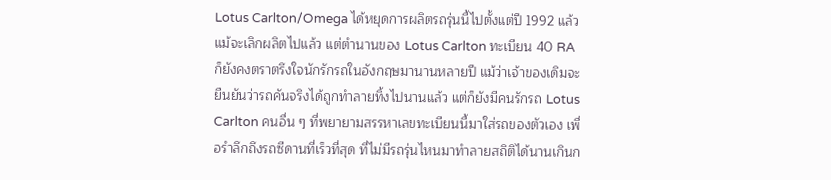Lotus Carlton/Omega ได้หยุดการผลิตรถรุ่นนี้ไปตั้งแต่ปี 1992 แล้ว
แม้จะเลิกผลิตไปแล้ว แต่ตำนานของ Lotus Carlton ทะเบียน 40 RA ก็ยังคงตราตรึงใจนักรักรถในอังกฤษมานานหลายปี แม้ว่าเจ้าของเดิมจะยืนยันว่ารถคันจริงได้ถูกทำลายทิ้งไปนานแล้ว แต่ก็ยังมีคนรักรถ Lotus Carlton คนอื่น ๆ ที่พยายามสรรหาเลขทะเบียนนี้มาใส่รถของตัวเอง เพื่อรำลึกถึงรถซีดานที่เร็วที่สุด ที่ไม่มีรถรุ่นไหนมาทำลายสถิติได้นานเกินก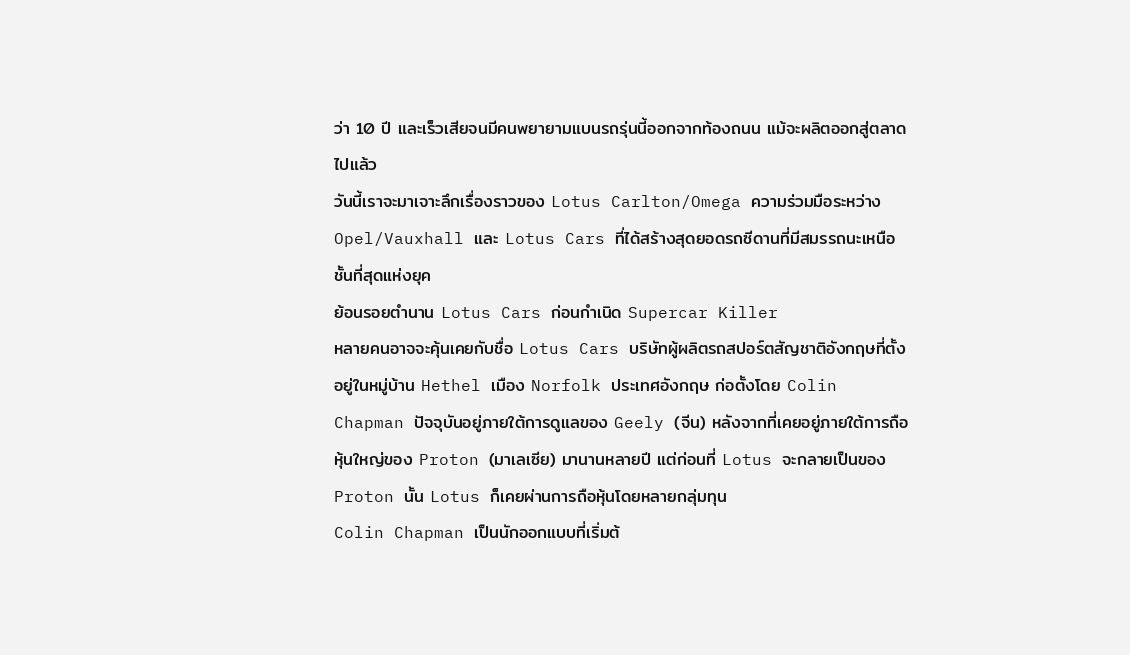ว่า 10 ปี และเร็วเสียจนมีคนพยายามแบนรถรุ่นนี้ออกจากท้องถนน แม้จะผลิตออกสู่ตลาดไปแล้ว
วันนี้เราจะมาเจาะลึกเรื่องราวของ Lotus Carlton/Omega ความร่วมมือระหว่าง Opel/Vauxhall และ Lotus Cars ที่ได้สร้างสุดยอดรถซีดานที่มีสมรรถนะเหนือชั้นที่สุดแห่งยุค
ย้อนรอยตำนาน Lotus Cars ก่อนกำเนิด Supercar Killer
หลายคนอาจจะคุ้นเคยกับชื่อ Lotus Cars บริษัทผู้ผลิตรถสปอร์ตสัญชาติอังกฤษที่ตั้งอยู่ในหมู่บ้าน Hethel เมือง Norfolk ประเทศอังกฤษ ก่อตั้งโดย Colin Chapman ปัจจุบันอยู่ภายใต้การดูแลของ Geely (จีน) หลังจากที่เคยอยู่ภายใต้การถือหุ้นใหญ่ของ Proton (มาเลเซีย) มานานหลายปี แต่ก่อนที่ Lotus จะกลายเป็นของ Proton นั้น Lotus ก็เคยผ่านการถือหุ้นโดยหลายกลุ่มทุน
Colin Chapman เป็นนักออกแบบที่เริ่มต้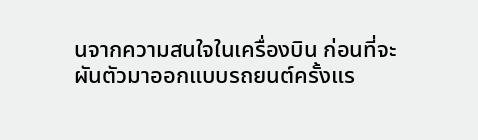นจากความสนใจในเครื่องบิน ก่อนที่จะผันตัวมาออกแบบรถยนต์ครั้งแร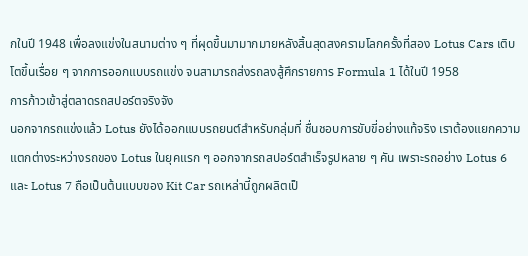กในปี 1948 เพื่อลงแข่งในสนามต่าง ๆ ที่ผุดขึ้นมามากมายหลังสิ้นสุดสงครามโลกครั้งที่สอง Lotus Cars เติบโตขึ้นเรื่อย ๆ จากการออกแบบรถแข่ง จนสามารถส่งรถลงสู้ศึกรายการ Formula 1 ได้ในปี 1958
การก้าวเข้าสู่ตลาดรถสปอร์ตจริงจัง
นอกจากรถแข่งแล้ว Lotus ยังได้ออกแบบรถยนต์สำหรับกลุ่มที่ ชื่นชอบการขับขี่อย่างแท้จริง เราต้องแยกความแตกต่างระหว่างรถของ Lotus ในยุคแรก ๆ ออกจากรถสปอร์ตสำเร็จรูปหลาย ๆ คัน เพราะรถอย่าง Lotus 6 และ Lotus 7 ถือเป็นต้นแบบของ Kit Car รถเหล่านี้ถูกผลิตเป็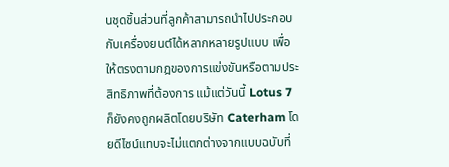นชุดชิ้นส่วนที่ลูกค้าสามารถนำไปประกอบกับเครื่องยนต์ได้หลากหลายรูปแบบ เพื่อให้ตรงตามกฎของการแข่งขันหรือตามประสิทธิภาพที่ต้องการ แม้แต่วันนี้ Lotus 7 ก็ยังคงถูกผลิตโดยบริษัท Caterham โดยดีไซน์แทบจะไม่แตกต่างจากแบบฉบับที่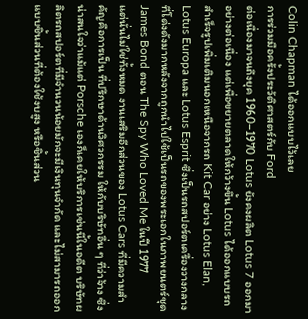Colin Chapman ได้ออกแบบไว้เลย
การร่วมมือครั้งประวัติศาสตร์กับ Ford
ต่อเนื่องมาจนถึงยุค 1960–1970 Lotus ยังคงผลิต Lotus 7 ออกมาอย่างต่อเนื่อง แต่เพื่อขยายตลาดให้กว้างขึ้น Lotus ได้ออกแบบรถสำเร็จรูปเพิ่มเติมนอกเหนือจากรถ Kit Car อย่าง Lotus Elan, Lotus Europa และ Lotus Esprit ซึ่งเป็นรถสปอร์ตเครื่องวางกลางที่โด่งดังมากหลังจากถูกนำไปใช้เป็นรถของพระเอกในภาพยนตร์ชุด James Bond ตอน The Spy Who Loved Me ในปี 1977
แต่นั่นไม่ใช่ทั้งหมด งานเสริมอีกส่วนของ Lotus Cars ที่มีความสำคัญคือการเป็น ที่ปรึกษาด้านวิศวกรรม ให้กับบริษัทอื่น ๆ ที่ว่าจ้าง ซึ่งน่าสนใจว่าแม้แต่ Porsche เองก็เคยให้บริการเช่นนี้ในอดีต บริษัทผลิตรถสปอร์ตที่มีจำนวนน้อยมักจะมีเงินทุนจำกัด และไม่สามารถออกแบบชิ้นส่วนที่ต้องใช้งบสูง หรือชิ้นส่วน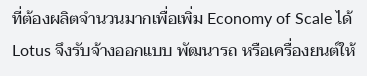ที่ต้องผลิตจำนวนมากเพื่อเพิ่ม Economy of Scale ได้
Lotus จึงรับจ้างออกแบบ พัฒนารถ หรือเครื่องยนต์ให้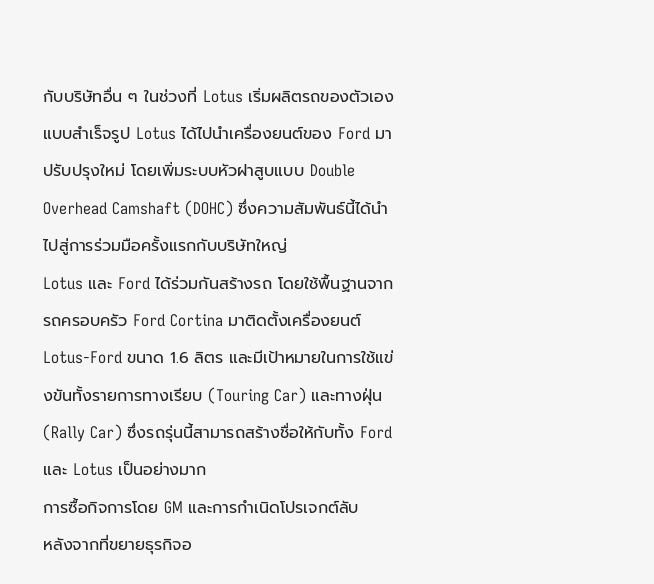กับบริษัทอื่น ๆ ในช่วงที่ Lotus เริ่มผลิตรถของตัวเองแบบสำเร็จรูป Lotus ได้ไปนำเครื่องยนต์ของ Ford มาปรับปรุงใหม่ โดยเพิ่มระบบหัวฝาสูบแบบ Double Overhead Camshaft (DOHC) ซึ่งความสัมพันธ์นี้ได้นำไปสู่การร่วมมือครั้งแรกกับบริษัทใหญ่
Lotus และ Ford ได้ร่วมกันสร้างรถ โดยใช้พื้นฐานจากรถครอบครัว Ford Cortina มาติดตั้งเครื่องยนต์ Lotus-Ford ขนาด 1.6 ลิตร และมีเป้าหมายในการใช้แข่งขันทั้งรายการทางเรียบ (Touring Car) และทางฝุ่น (Rally Car) ซึ่งรถรุ่นนี้สามารถสร้างชื่อให้กับทั้ง Ford และ Lotus เป็นอย่างมาก
การซื้อกิจการโดย GM และการกำเนิดโปรเจกต์ลับ
หลังจากที่ขยายธุรกิจอ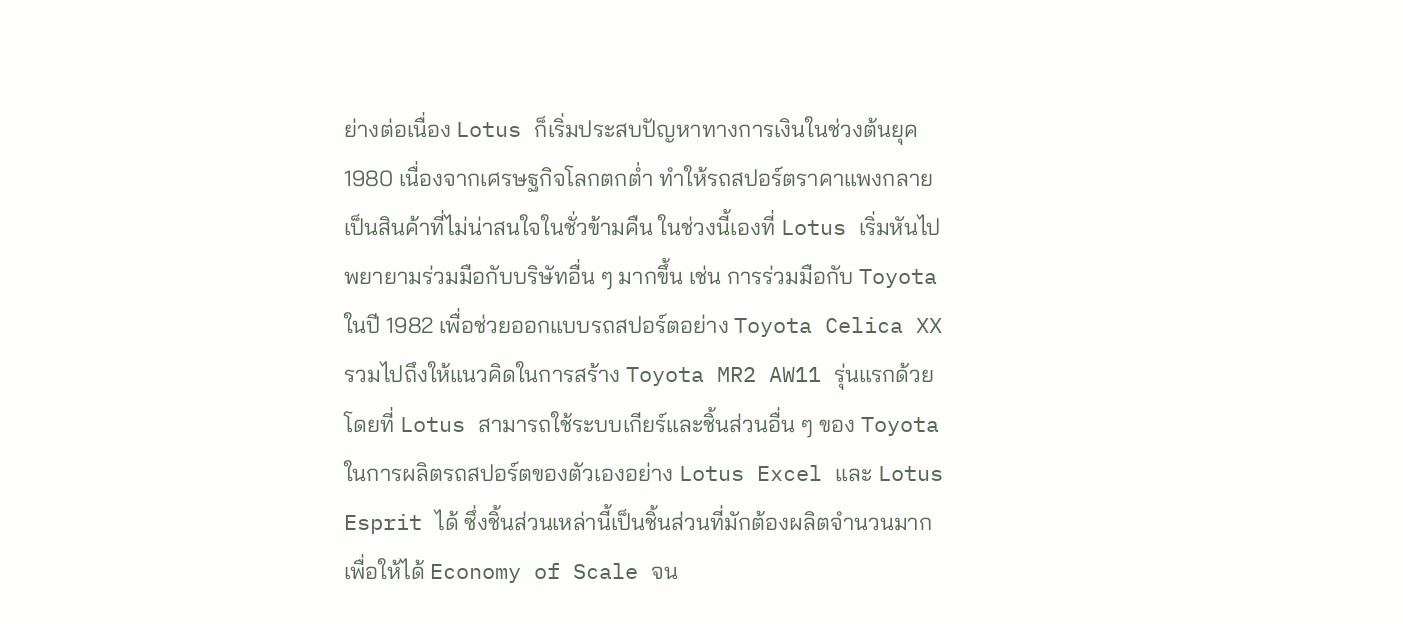ย่างต่อเนื่อง Lotus ก็เริ่มประสบปัญหาทางการเงินในช่วงต้นยุค 1980 เนื่องจากเศรษฐกิจโลกตกต่ำ ทำให้รถสปอร์ตราคาแพงกลายเป็นสินค้าที่ไม่น่าสนใจในชั่วข้ามคืน ในช่วงนี้เองที่ Lotus เริ่มหันไปพยายามร่วมมือกับบริษัทอื่น ๆ มากขึ้น เช่น การร่วมมือกับ Toyota ในปี 1982 เพื่อช่วยออกแบบรถสปอร์ตอย่าง Toyota Celica XX รวมไปถึงให้แนวคิดในการสร้าง Toyota MR2 AW11 รุ่นแรกด้วย โดยที่ Lotus สามารถใช้ระบบเกียร์และชิ้นส่วนอื่น ๆ ของ Toyota ในการผลิตรถสปอร์ตของตัวเองอย่าง Lotus Excel และ Lotus Esprit ได้ ซึ่งชิ้นส่วนเหล่านี้เป็นชิ้นส่วนที่มักต้องผลิตจำนวนมากเพื่อให้ได้ Economy of Scale จน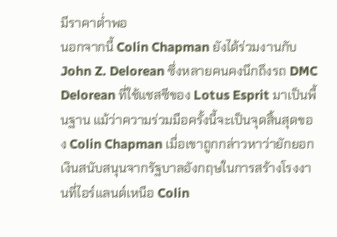มีราคาต่ำพอ
นอกจากนี้ Colin Chapman ยังได้ร่วมงานกับ John Z. Delorean ซึ่งหลายคนคงนึกถึงรถ DMC Delorean ที่ใช้แชสซีของ Lotus Esprit มาเป็นพื้นฐาน แม้ว่าความร่วมมือครั้งนี้จะเป็นจุดสิ้นสุดของ Colin Chapman เมื่อเขาถูกกล่าวหาว่ายักยอกเงินสนับสนุนจากรัฐบาลอังกฤษในการสร้างโรงงานที่ไอร์แลนด์เหนือ Colin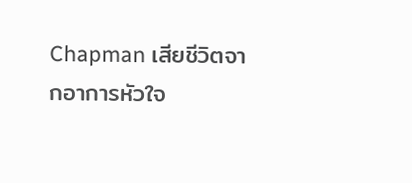Chapman เสียชีวิตจากอาการหัวใจ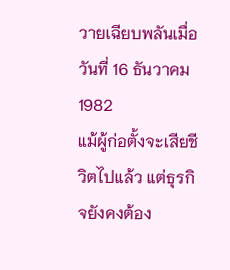วายเฉียบพลันเมื่อวันที่ 16 ธันวาคม 1982
แม้ผู้ก่อตั้งจะเสียชีวิตไปแล้ว แต่ธุรกิจยังคงต้อง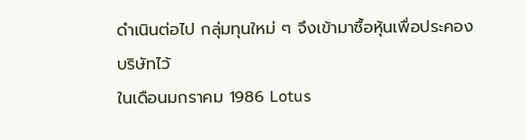ดำเนินต่อไป กลุ่มทุนใหม่ ๆ จึงเข้ามาซื้อหุ้นเพื่อประคองบริษัทไว้
ในเดือนมกราคม 1986 Lotus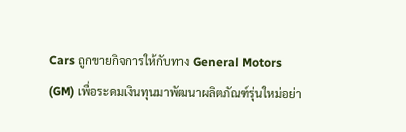Cars ถูกขายกิจการให้กับทาง General Motors (GM) เพื่อระดมเงินทุนมาพัฒนาผลิตภัณฑ์รุ่นใหม่อย่า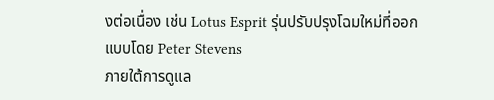งต่อเนื่อง เช่น Lotus Esprit รุ่นปรับปรุงโฉมใหม่ที่ออกแบบโดย Peter Stevens
ภายใต้การดูแล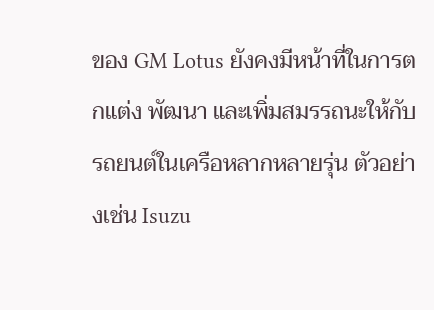ของ GM Lotus ยังคงมีหน้าที่ในการตกแต่ง พัฒนา และเพิ่มสมรรถนะให้กับรถยนต์ในเครือหลากหลายรุ่น ตัวอย่างเช่น Isuzu